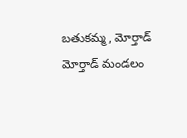బతుకమ్మ, మోర్తాడ్
మోర్తాడ్ మండలం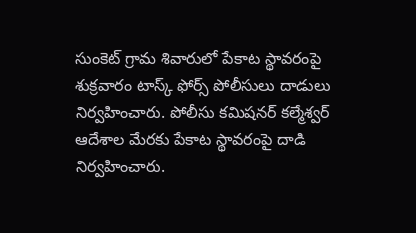సుంకెట్ గ్రామ శివారులో పేకాట స్థావరంపై శుక్రవారం టాస్క్ ఫోర్స్ పోలీసులు దాడులు నిర్వహించారు. పోలీసు కమిషనర్ కల్మేశ్వర్ ఆదేశాల మేరకు పేకాట స్థావరంపై దాడి నిర్వహించారు.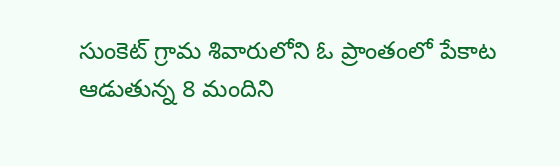సుంకెట్ గ్రామ శివారులోని ఓ ప్రాంతంలో పేకాట ఆడుతున్న 8 మందిని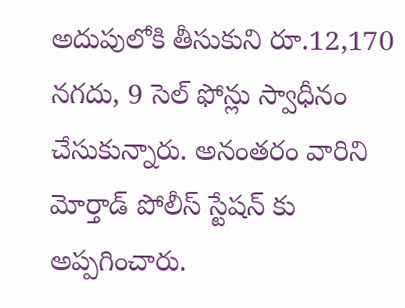అదుపులోకి తీసుకుని రూ.12,170 నగదు, 9 సెల్ ఫోన్లు స్వాధీనం చేసుకున్నారు. అనంతరం వారిని మోర్తాడ్ పోలీస్ స్టేషన్ కు అప్పగించారు.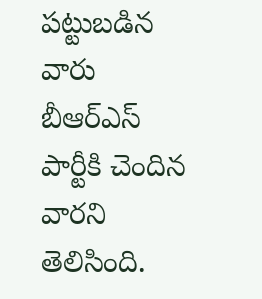పట్టుబడిన వారు బీఆర్ఎస్ పార్టీకి చెందిన వారని తెలిసింది.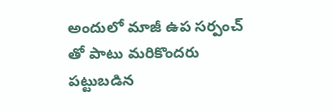అందులో మాజీ ఉప సర్పంచ్ తో పాటు మరికొందరు పట్టుబడిన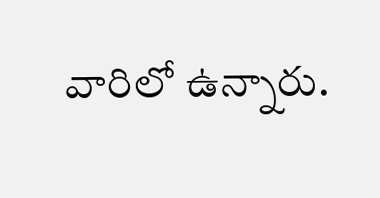వారిలో ఉన్నారు.